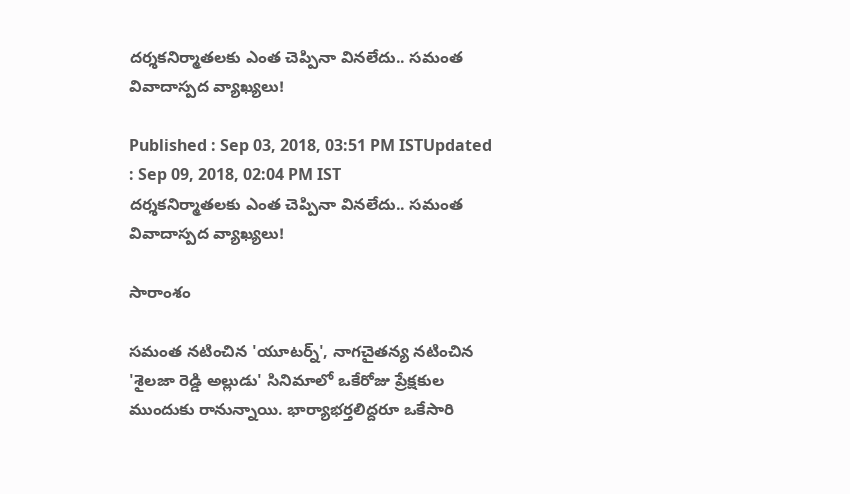దర్శకనిర్మాతలకు ఎంత చెప్పినా వినలేదు.. సమంత వివాదాస్పద వ్యాఖ్యలు!

Published : Sep 03, 2018, 03:51 PM ISTUpdated : Sep 09, 2018, 02:04 PM IST
దర్శకనిర్మాతలకు ఎంత చెప్పినా వినలేదు.. సమంత వివాదాస్పద వ్యాఖ్యలు!

సారాంశం

సమంత నటించిన 'యూటర్న్', నాగచైతన్య నటించిన 'శైలజా రెడ్డి అల్లుడు' సినిమాలో ఒకేరోజు ప్రేక్షకుల ముందుకు రానున్నాయి. భార్యాభర్తలిద్దరూ ఒకేసారి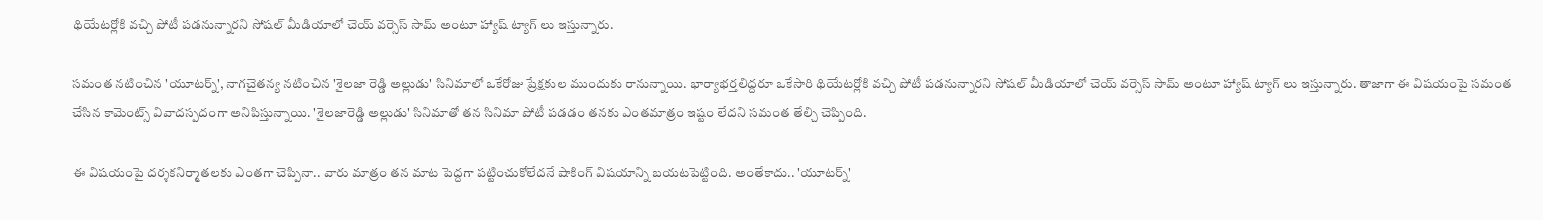థియేటర్లోకి వచ్చి పోటీ పడనున్నారని సోషల్ మీడియాలో చెయ్ వర్సెస్ సామ్ అంటూ హ్యాష్ ట్యాగ్ లు ఇస్తున్నారు.

సమంత నటించిన 'యూటర్న్', నాగచైతన్య నటించిన 'శైలజా రెడ్డి అల్లుడు' సినిమాలో ఒకేరోజు ప్రేక్షకుల ముందుకు రానున్నాయి. భార్యాభర్తలిద్దరూ ఒకేసారి థియేటర్లోకి వచ్చి పోటీ పడనున్నారని సోషల్ మీడియాలో చెయ్ వర్సెస్ సామ్ అంటూ హ్యాష్ ట్యాగ్ లు ఇస్తున్నారు. తాజాగా ఈ విషయంపై సమంత చేసిన కామెంట్స్ వివాదస్పదంగా అనిపిస్తున్నాయి. 'శైలజారెడ్డి అల్లుడు' సినిమాతో తన సినిమా పోటీ పడడం తనకు ఎంతమాత్రం ఇష్టం లేదని సమంత తేల్చి చెప్పింది.

ఈ విషయంపై దర్శకనిర్మాతలకు ఎంతగా చెప్పినా.. వారు మాత్రం తన మాట పెద్దగా పట్టించుకోలేదనే షాకింగ్ విషయాన్ని బయటపెట్టింది. అంతేకాదు.. 'యూటర్న్'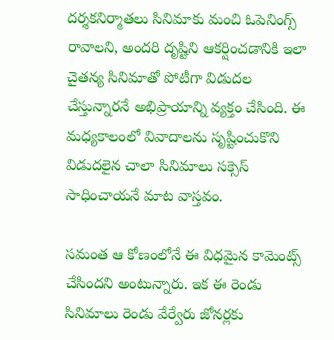దర్శకనిర్మాతలు సినిమాకు మంచి ఓపెనింగ్స్ రావాలని, అందరి దృష్టిని ఆకర్షించడానికి ఇలా చైతన్య సినిమాతో పోటీగా విడుదల చేస్తున్నారనే అభిప్రాయాన్ని వ్యక్తం చేసింది. ఈ మధ్యకాలంలో వివాదాలను సృష్టించుకొని విడుదలైన చాలా సినిమాలు సక్సెస్ సాధించాయనే మాట వాస్తవం.

సమంత ఆ కోణంలోనే ఈ విధమైన కామెంట్స్ చేసిందని అంటున్నారు. ఇక ఈ రెండు సినిమాలు రెండు వేర్వేరు జోనర్లకు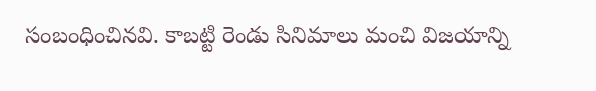సంబంధించినవి. కాబట్టి రెండు సినిమాలు మంచి విజయాన్ని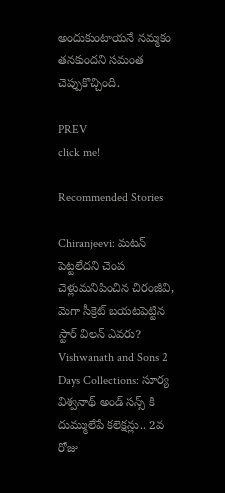అందుకుంటాయనే నమ్మకం తనకుందని సమంత చెప్పుకొచ్చింది.

PREV
click me!

Recommended Stories

Chiranjeevi: మటన్ పెట్టలేదని చెంప చెళ్లుమనిపించిన చిరంజీవి, మెగా సీక్రెట్ బయటపెట్టిన స్టార్ విలన్ ఎవరు?
Vishwanath and Sons 2 Days Collections: సూర్య విశ్వనాథ్‌ అండ్‌ సన్స్ కి దుమ్ములేపే కలెక్షన్లు.. 2వ రోజు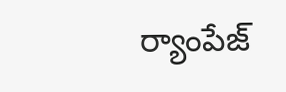ర్యాంపేజ్‌